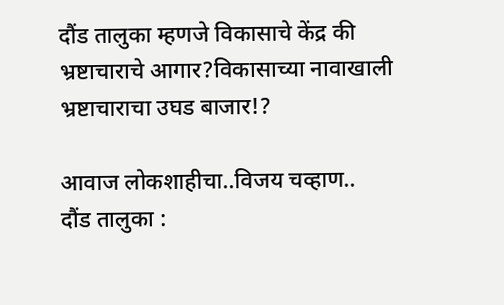दौंड तालुका म्हणजे विकासाचे केंद्र की भ्रष्टाचाराचे आगार?विकासाच्या नावाखाली भ्रष्टाचाराचा उघड बाजार!?

आवाज लोकशाहीचा..विजय चव्हाण..
दौंड तालुका :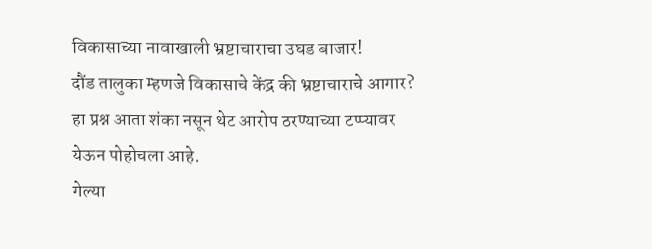विकासाच्या नावाखाली भ्रष्टाचाराचा उघड बाजार!
दौंड तालुका म्हणजे विकासाचे केंद्र की भ्रष्टाचाराचे आगार?
हा प्रश्न आता शंका नसून थेट आरोप ठरण्याच्या टप्प्यावर येऊन पोहोचला आहे.
गेल्या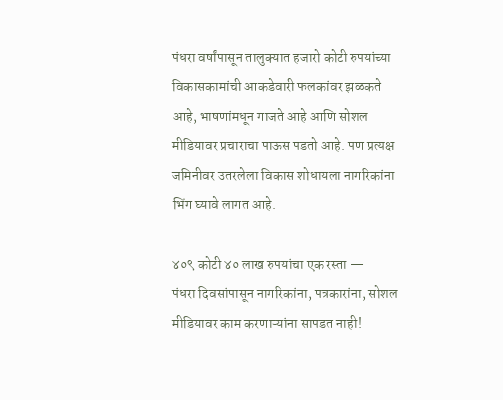पंधरा वर्षांपासून तालुक्यात हजारो कोटी रुपयांच्या विकासकामांची आकडेवारी फलकांवर झळकते आहे, भाषणांमधून गाजते आहे आणि सोशल मीडियावर प्रचाराचा पाऊस पडतो आहे. पण प्रत्यक्ष जमिनीवर उतरलेला विकास शोधायला नागरिकांना भिंग घ्यावे लागत आहे.

४०९ कोटी ४० लाख रुपयांचा एक रस्ता —
पंधरा दिवसांपासून नागरिकांना, पत्रकारांना, सोशल मीडियावर काम करणाऱ्यांना सापडत नाही!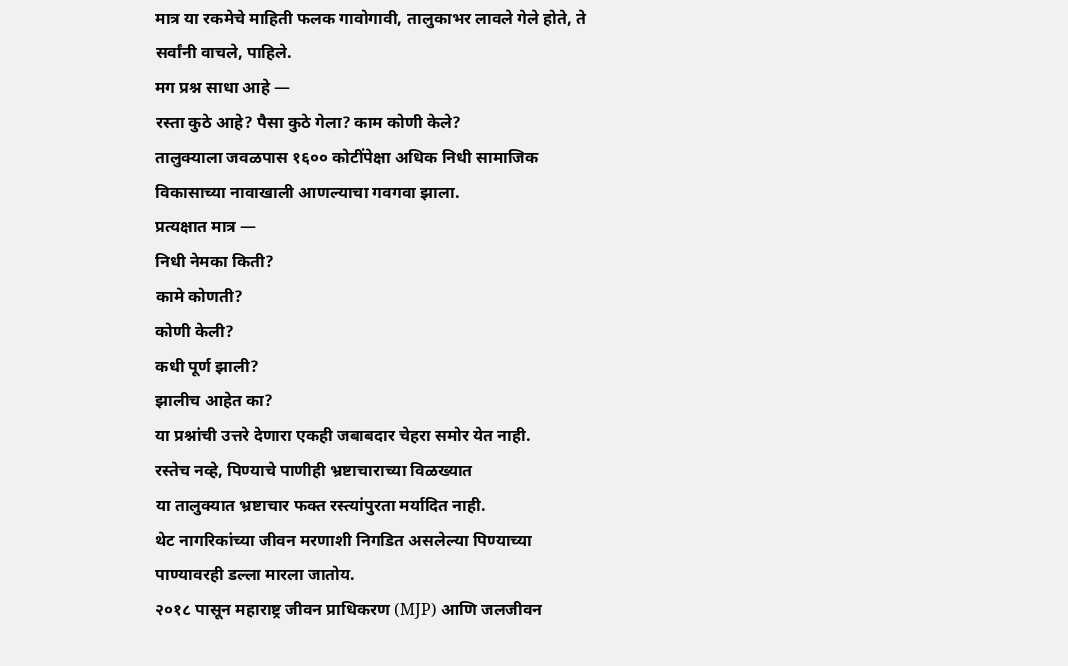मात्र या रकमेचे माहिती फलक गावोगावी, तालुकाभर लावले गेले होते, ते सर्वांनी वाचले, पाहिले.
मग प्रश्न साधा आहे —
रस्ता कुठे आहे? पैसा कुठे गेला? काम कोणी केले?
तालुक्याला जवळपास १६०० कोटींपेक्षा अधिक निधी सामाजिक विकासाच्या नावाखाली आणल्याचा गवगवा झाला.
प्रत्यक्षात मात्र —
निधी नेमका किती?
कामे कोणती?
कोणी केली?
कधी पूर्ण झाली?
झालीच आहेत का?
या प्रश्नांची उत्तरे देणारा एकही जबाबदार चेहरा समोर येत नाही.
रस्तेच नव्हे, पिण्याचे पाणीही भ्रष्टाचाराच्या विळख्यात
या तालुक्यात भ्रष्टाचार फक्त रस्त्यांपुरता मर्यादित नाही.
थेट नागरिकांच्या जीवन मरणाशी निगडित असलेल्या पिण्याच्या पाण्यावरही डल्ला मारला जातोय.
२०१८ पासून महाराष्ट्र जीवन प्राधिकरण (MJP) आणि जलजीवन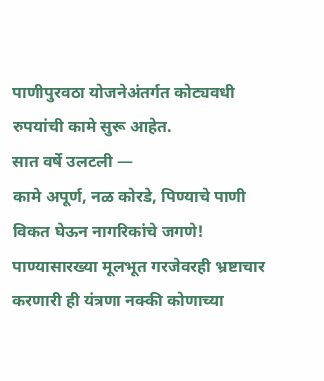पाणीपुरवठा योजनेअंतर्गत कोट्यवधी रुपयांची कामे सुरू आहेत.
सात वर्षे उलटली —
कामे अपूर्ण, नळ कोरडे, पिण्याचे पाणी विकत घेऊन नागरिकांचे जगणे!
पाण्यासारख्या मूलभूत गरजेवरही भ्रष्टाचार करणारी ही यंत्रणा नक्की कोणाच्या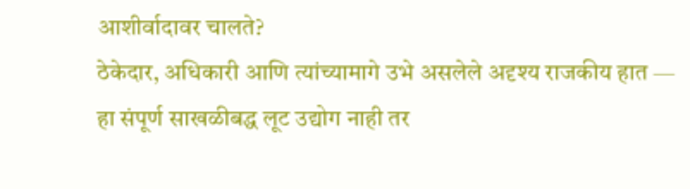आशीर्वादावर चालते?
ठेकेदार, अधिकारी आणि त्यांच्यामागे उभे असलेले अदृश्य राजकीय हात —
हा संपूर्ण साखळीबद्ध लूट उद्योग नाही तर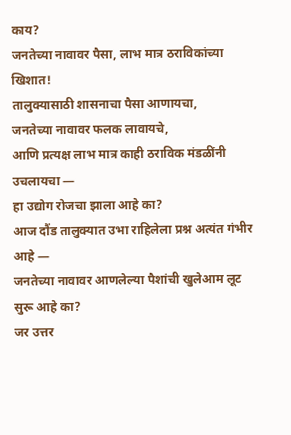काय?
जनतेच्या नावावर पैसा, लाभ मात्र ठराविकांच्या खिशात!
तालुक्यासाठी शासनाचा पैसा आणायचा,
जनतेच्या नावावर फलक लावायचे,
आणि प्रत्यक्ष लाभ मात्र काही ठराविक मंडळींनी उचलायचा —
हा उद्योग रोजचा झाला आहे का?
आज दौंड तालुक्यात उभा राहिलेला प्रश्न अत्यंत गंभीर आहे —
जनतेच्या नावावर आणलेल्या पैशांची खुलेआम लूट सुरू आहे का?
जर उत्तर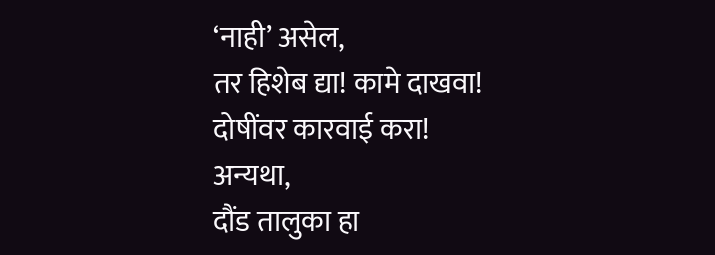‘नाही’ असेल,
तर हिशेब द्या! कामे दाखवा! दोषींवर कारवाई करा!
अन्यथा,
दौंड तालुका हा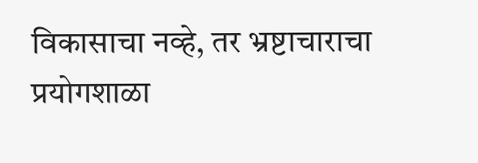विकासाचा नव्हे, तर भ्रष्टाचाराचा प्रयोगशाळा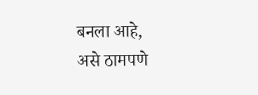बनला आहे,
असे ठामपणे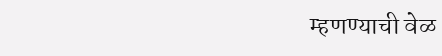म्हणण्याची वेळ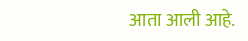आता आली आहे.